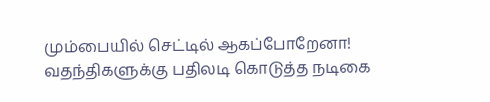மும்பையில் செட்டில் ஆகப்போறேனா! வதந்திகளுக்கு பதிலடி கொடுத்த நடிகை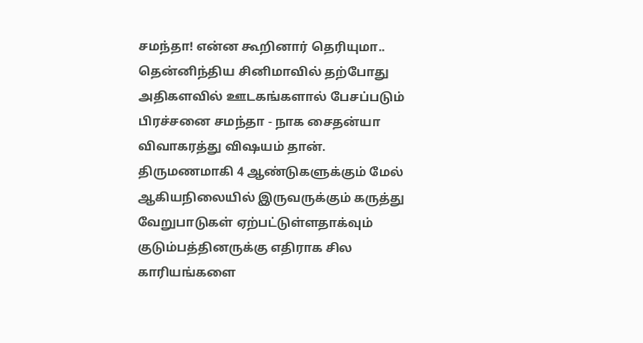சமந்தா! என்ன கூறினார் தெரியுமா..
தென்னிந்திய சினிமாவில் தற்போது அதிகளவில் ஊடகங்களால் பேசப்படும் பிரச்சனை சமந்தா - நாக சைதன்யா விவாகரத்து விஷயம் தான். திருமணமாகி 4 ஆண்டுகளுக்கும் மேல் ஆகியநிலையில் இருவருக்கும் கருத்து வேறுபாடுகள் ஏற்பட்டுள்ளதாக்வும் குடும்பத்தினருக்கு எதிராக சில காரியங்களை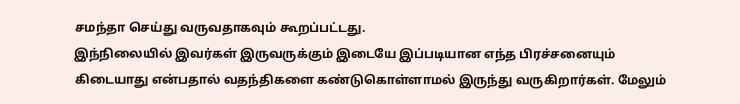சமந்தா செய்து வருவதாகவும் கூறப்பட்டது.
இந்நிலையில் இவர்கள் இருவருக்கும் இடையே இப்படியான எந்த பிரச்சனையும் கிடையாது என்பதால் வதந்திகளை கண்டுகொள்ளாமல் இருந்து வருகிறார்கள். மேலும்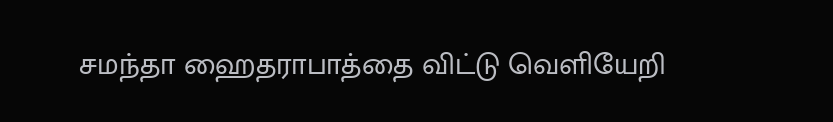சமந்தா ஹைதராபாத்தை விட்டு வெளியேறி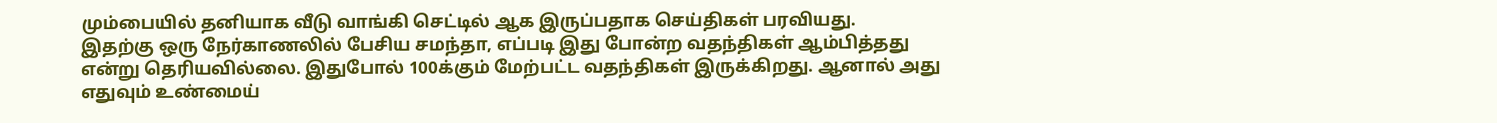மும்பையில் தனியாக வீடு வாங்கி செட்டில் ஆக இருப்பதாக செய்திகள் பரவியது.
இதற்கு ஒரு நேர்காணலில் பேசிய சமந்தா, எப்படி இது போன்ற வதந்திகள் ஆம்பித்தது என்று தெரியவில்லை. இதுபோல் 100க்கும் மேற்பட்ட வதந்திகள் இருக்கிறது. ஆனால் அது எதுவும் உண்மைய்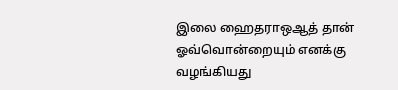இலை ஹைதராஒஆத் தான் ஓவ்வொன்றையும் எனக்கு வழங்கியது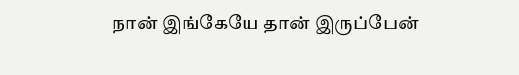நான் இங்கேயே தான் இருப்பேன்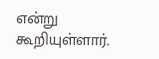என்று கூறியுள்ளார்.